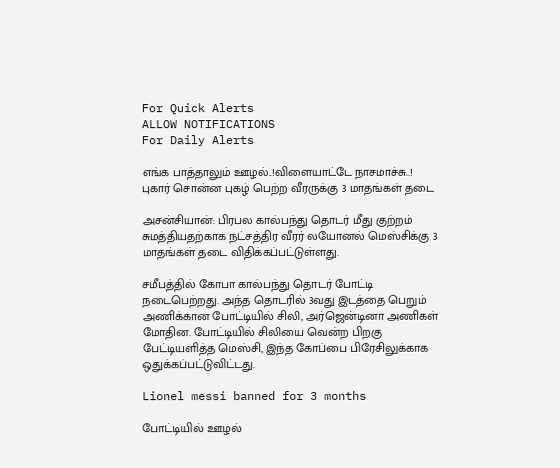For Quick Alerts
ALLOW NOTIFICATIONS
For Daily Alerts

எங்க பாத்தாலும் ஊழல்..!விளையாட்டே நாசமாச்சு..! புகார் சொன்ன புகழ் பெற்ற வீரருக்கு 3 மாதங்கள் தடை

அசன்சியான்: பிரபல கால்பந்து தொடர் மீது குற்றம் சுமத்தியதற்காக நட்சத்திர வீரர் லயோனல் மெஸ்சிக்கு 3 மாதங்கள் தடை விதிக்கப்பட்டுள்ளது.

சமீபத்தில் கோபா கால்பந்து தொடர் போட்டி நடைபெற்றது. அந்த தொடரில் 3வது இடத்தை பெறும் அணிக்கான போட்டியில் சிலி, அர்ஜென்டினா அணிகள் மோதின. போட்டியில் சிலியை வென்ற பிறகு பேட்டியளித்த மெஸ்சி, இந்த கோப்பை பிரேசிலுக்காக ஒதுக்கப்பட்டுவிட்டது.

Lionel messi banned for 3 months

போட்டியில் ஊழல்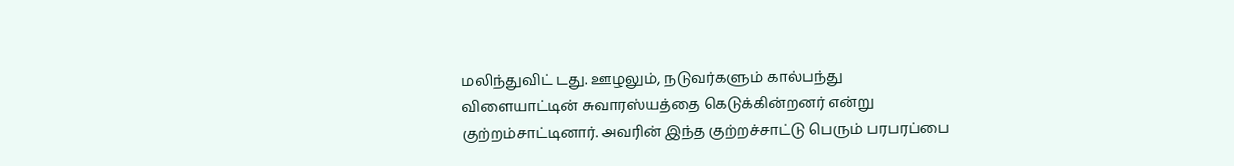மலிந்துவிட் டது. ஊழலும், நடுவர்களும் கால்பந்து விளையாட்டின் சுவாரஸ்யத்தை கெடுக்கின்றனர் என்று குற்றம்சாட்டினார். அவரின் இந்த குற்றச்சாட்டு பெரும் பரபரப்பை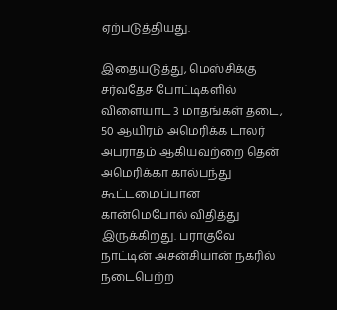ஏற்படுத்தியது.

இதையடுத்து, மெஸ்சிக்கு சர்வதேச போட்டிகளில் விளையாட 3 மாதங்கள் தடை, 50 ஆயிரம் அமெரிக்க டாலர் அபராதம் ஆகியவற்றை தென் அமெரிக்கா கால்பந்து கூட்டமைப்பான கான்மெபோல் விதித்து இருக்கிறது. பராகுவே நாட்டின் அசன்சியான் நகரில் நடைபெற்ற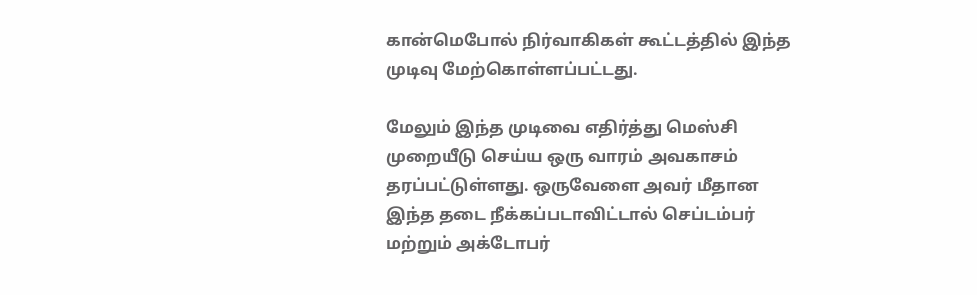கான்மெபோல் நிர்வாகிகள் கூட்டத்தில் இந்த முடிவு மேற்கொள்ளப்பட்டது.

மேலும் இந்த முடிவை எதிர்த்து மெஸ்சி முறையீடு செய்ய ஒரு வாரம் அவகாசம் தரப்பட்டுள்ளது. ஒருவேளை அவர் மீதான இந்த தடை நீக்கப்படாவிட்டால் செப்டம்பர் மற்றும் அக்டோபர்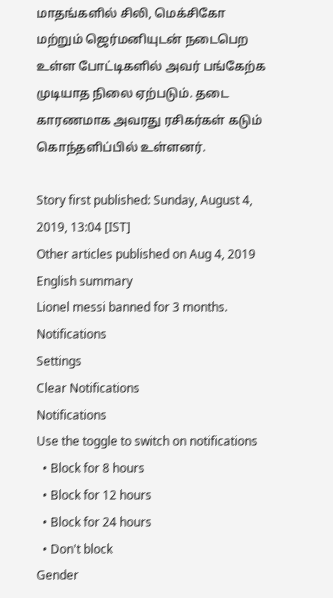மாதங்களில் சிலி, மெக்சிகோ மற்றும் ஜெர்மனியுடன் நடைபெற உள்ள போட்டிகளில் அவர் பங்கேற்க முடியாத நிலை ஏற்படும். தடை காரணமாக அவரது ரசிகர்கள் கடும் கொந்தளிப்பில் உள்ளனர்.

Story first published: Sunday, August 4, 2019, 13:04 [IST]
Other articles published on Aug 4, 2019
English summary
Lionel messi banned for 3 months.
Notifications
Settings
Clear Notifications
Notifications
Use the toggle to switch on notifications
  • Block for 8 hours
  • Block for 12 hours
  • Block for 24 hours
  • Don't block
Gender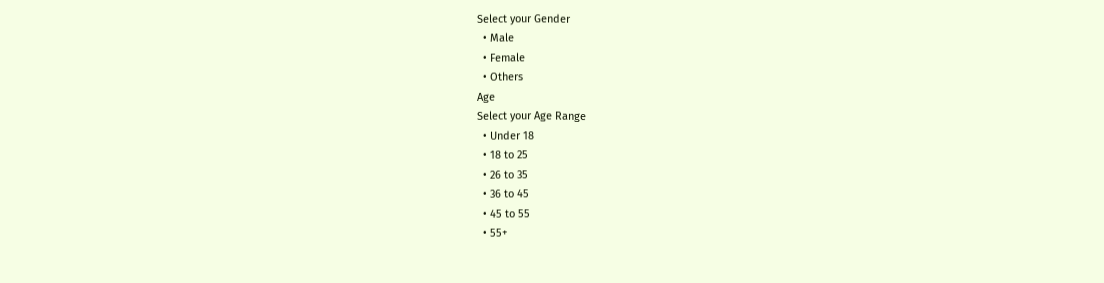Select your Gender
  • Male
  • Female
  • Others
Age
Select your Age Range
  • Under 18
  • 18 to 25
  • 26 to 35
  • 36 to 45
  • 45 to 55
  • 55+